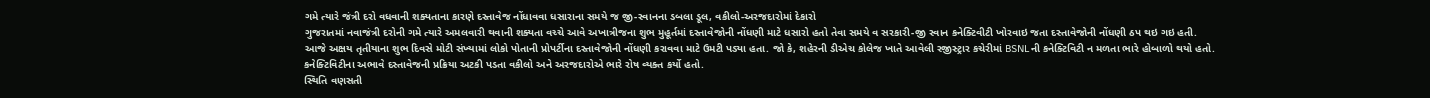ગમે ત્યારે જંત્રી દરો વધવાની શક્યતાના કારણે દસ્તાવેજ નોંધાવવા ધસારાના સમયે જ જી-સ્વાનના ડબલા ડૂલ, વકીલો-અરજદારોમાં દેકારો
ગુજરાતમાં નવાજંત્રી દરોની ગમે ત્યારે અમલવારી થવાની શક્યતા વચ્ચે આવે અખાત્રીજના શુભ મુહૂર્તમાં દસ્તાવેજોની નોંધણી માટે ધસારો હતો તેવા સમયે વ સરકારી-જી સ્વાન કનેક્ટિવીટી ખોરવાઇ જતા દસ્તાવેજોની નોંધણી ઠપ થઇ ગઇ હતી.
આજે અક્ષય તૃતીયાના શુભ દિવસે મોટી સંખ્યામાં લોકો પોતાની પ્રોપર્ટીના દસ્તાવેજોની નોંધણી કરાવવા માટે ઉમટી પડ્યા હતા. જો કે, શહેરની ડીએચ કોલેજ ખાતે આવેલી રજીસ્ટ્રાર કચેરીમાં BSNLની કનેક્ટિવિટી ન મળતા ભારે હોબાળો થયો હતો. કનેક્ટિવિટીના અભાવે દસ્તાવેજની પ્રક્રિયા અટકી પડતા વકીલો અને અરજદારોએ ભારે રોષ વ્યક્ત કર્યો હતો.
સ્થિતિ વણસતી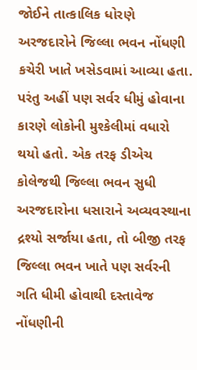જોઈને તાત્કાલિક ધોરણે અરજદારોને જિલ્લા ભવન નોંધણી કચેરી ખાતે ખસેડવામાં આવ્યા હતા. પરંતુ અહીં પણ સર્વર ધીમું હોવાના કારણે લોકોની મુશ્કેલીમાં વધારો થયો હતો. એક તરફ ડીએચ કોલેજથી જિલ્લા ભવન સુધી અરજદારોના ધસારાને અવ્યવસ્થાના દ્રશ્યો સર્જાયા હતા, તો બીજી તરફ જિલ્લા ભવન ખાતે પણ સર્વરની ગતિ ધીમી હોવાથી દસ્તાવેજ નોંધણીની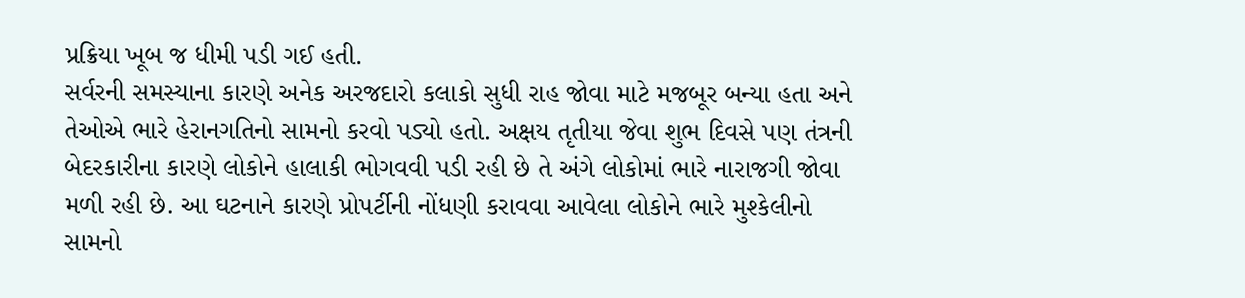પ્રક્રિયા ખૂબ જ ધીમી પડી ગઈ હતી.
સર્વરની સમસ્યાના કારણે અનેક અરજદારો કલાકો સુધી રાહ જોવા માટે મજબૂર બન્યા હતા અને તેઓએ ભારે હેરાનગતિનો સામનો કરવો પડ્યો હતો. અક્ષય તૃતીયા જેવા શુભ દિવસે પણ તંત્રની બેદરકારીના કારણે લોકોને હાલાકી ભોગવવી પડી રહી છે તે અંગે લોકોમાં ભારે નારાજગી જોવા મળી રહી છે. આ ઘટનાને કારણે પ્રોપર્ટીની નોંધણી કરાવવા આવેલા લોકોને ભારે મુશ્કેલીનો સામનો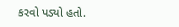કરવો પડ્યો હતો.